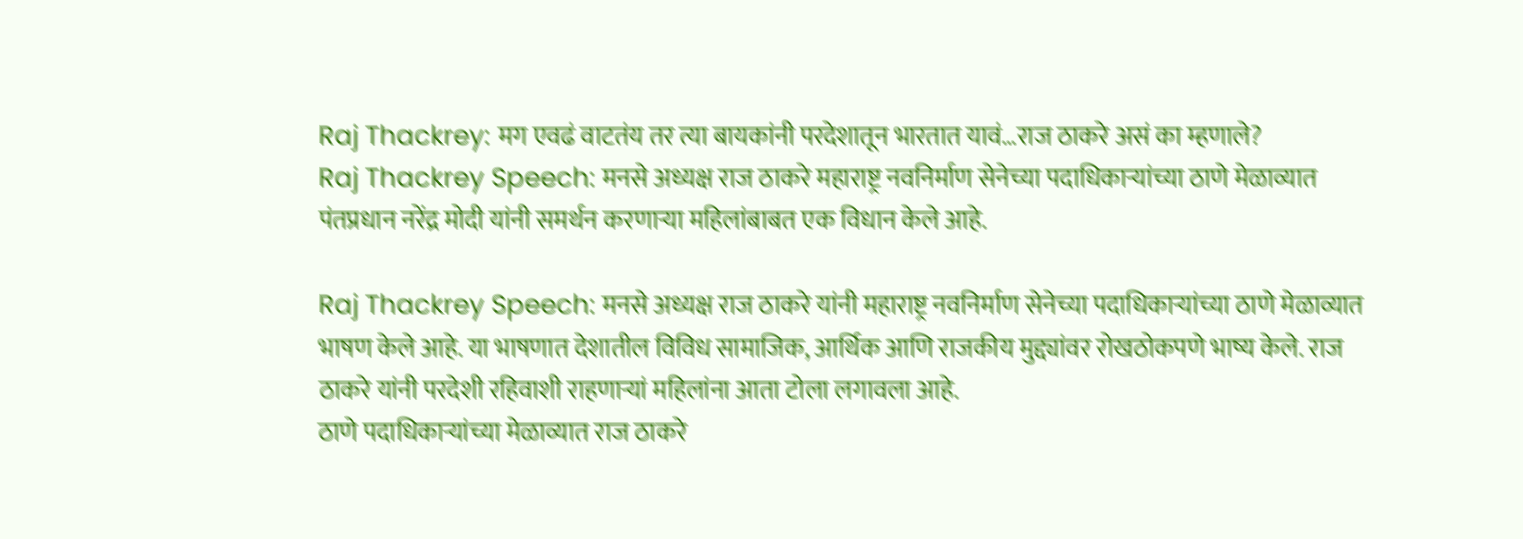Raj Thackrey: मग एवढं वाटतंय तर त्या बायकांनी परदेशातून भारतात यावं…राज ठाकरे असं का म्हणाले?
Raj Thackrey Speech: मनसे अध्यक्ष राज ठाकरे महाराष्ट्र नवनिर्माण सेनेच्या पदाधिकाऱ्यांच्या ठाणे मेळाव्यात पंतप्रधान नरेंद्र मोदी यांनी समर्थन करणाऱ्या महिलांबाबत एक विधान केले आहे.

Raj Thackrey Speech: मनसे अध्यक्ष राज ठाकरे यांनी महाराष्ट्र नवनिर्माण सेनेच्या पदाधिकाऱ्यांच्या ठाणे मेळाव्यात भाषण केले आहे. या भाषणात देशातील विविध सामाजिक, आर्थिक आणि राजकीय मुद्द्यांवर रोखठोकपणे भाष्य केले. राज ठाकरे यांनी परदेशी रहिवाशी राहणाऱ्यां महिलांना आता टोला लगावला आहे.
ठाणे पदाधिकाऱ्यांच्या मेळाव्यात राज ठाकरे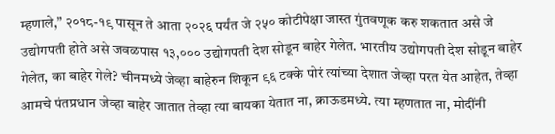म्हणाले,” २०१८-१९ पासून ते आता २०२६ पर्यंत जे २५० कोटीपेक्षा जास्त गुंतवणूक करु शकतात असे जे उद्योगपती होते असे जवळपास १३,००० उद्योगपती देश सोडून बाहेर गेलेत. भारतीय उद्योगपती देश सोडून बाहेर गेलेत, का बाहेर गेले? चीनमध्ये जेव्हा बाहेरुन शिकून ९६ टक्के पोरं त्यांच्या देशात जेव्हा परत येत आहेत, तेव्हा आमचे पंतप्रधान जेव्हा बाहेर जातात तेव्हा त्या बायका येतात ना, क्राऊडमध्ये. त्या म्हणतात ना, मोदींनी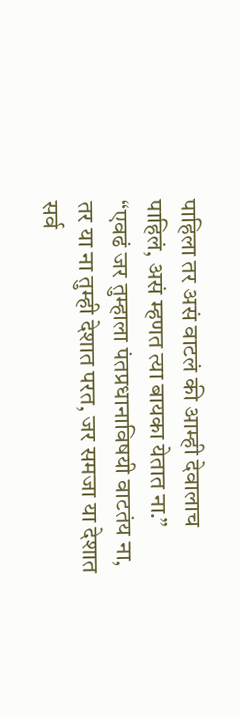पाहिला तर असं वाटलं की आम्ही देवालाच पाहिलं, असं म्हणत त्या बायका येतात ना.”
“एवढं जर तुम्हाला पंतप्रधानाविषयी वाटतंय ना, तर या ना तुम्ही देशात परत, जर समजा या देशात सर्व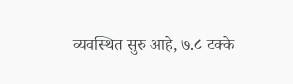व्यवस्थित सुरु आहे, ७.८ टक्के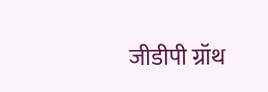जीडीपी ग्रॉथ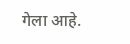गेला आहे.